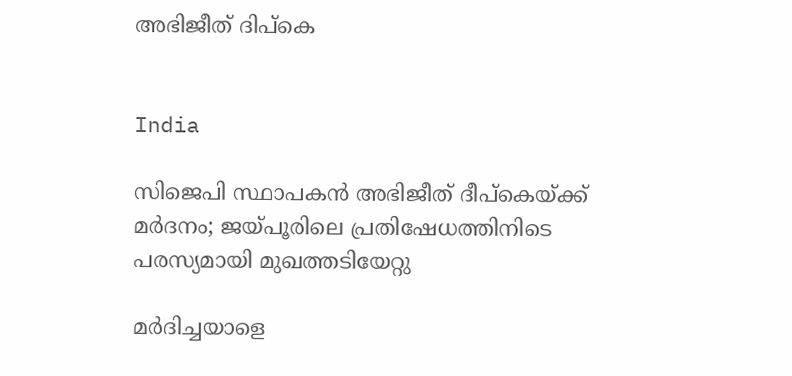അഭിജീത് ദിപ്കെ


India

സിജെപി സ്ഥാപകൻ അഭിജീത് ദീപ്കെയ്ക്ക് മർദനം; ജയ്പൂരിലെ പ്രതിഷേധത്തിനിടെ പരസ്യമായി മുഖത്തടിയേറ്റു

മർദിച്ചയാളെ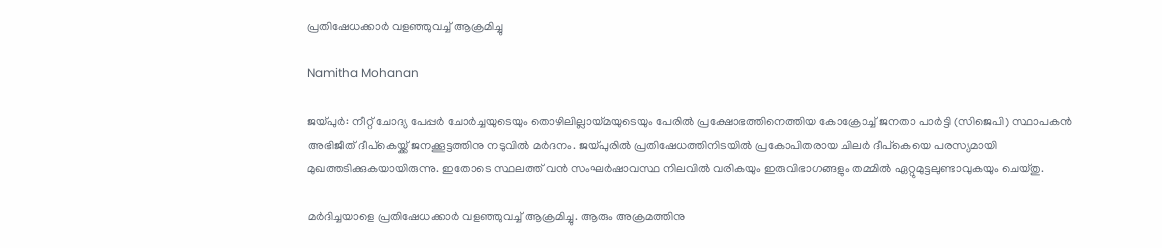പ്രതിഷേധക്കാർ വളഞ്ഞുവച്ച് ആക്രമിച്ചു

Namitha Mohanan

ജയ്പുർ: നീറ്റ് ചോദ്യ പേപ്പർ ചോർച്ചയുടെയും തൊഴിലില്ലായ്മയുടെയും പേരിൽ പ്രക്ഷോഭത്തിനെത്തിയ കോക്രോച്ച് ജനതാ പാർട്ടി (സിജെപി) സ്ഥാപകൻ അഭിജീത് ദീപ്കെയ്ക്ക് ജനക്കൂട്ടത്തിനു നടുവിൽ മർദനം. ജയ്പുരിൽ പ്രതിഷേധത്തിനിടയിൽ പ്രകോപിതരായ ചിലർ ദീപ്കെയെ പരസ്യമായി മുഖത്തടിക്കുകയായിരുന്നു. ഇതോടെ സ്ഥലത്ത് വൻ സംഘർഷാവസ്ഥ നിലവിൽ വരികയും ഇരുവിഭാഗങ്ങളും തമ്മിൽ ഏറ്റുമുട്ടലുണ്ടാവുകയും ചെയ്തു.

മർദിച്ചയാളെ പ്രതിഷേധക്കാർ വളഞ്ഞുവച്ച് ആക്രമിച്ചു. ആരും അക്രമത്തിനു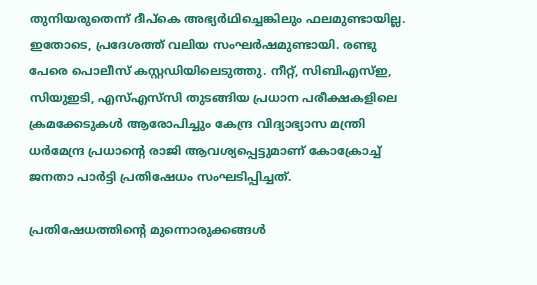തുനിയരുതെന്ന് ദീപ്കെ അഭ്യർഥിച്ചെങ്കിലും ഫലമുണ്ടായില്ല. ഇതോടെ, പ്രദേശത്ത് വലിയ സംഘർഷമുണ്ടായി. രണ്ടു പേരെ പൊലീസ് കസ്റ്റഡിയിലെടുത്തു. നീറ്റ്, സിബിഎസ്ഇ, സിയുഇടി, എസ്എസ്‌സി തുടങ്ങിയ പ്രധാന പരീക്ഷകളിലെ ക്രമക്കേടുകൾ ആരോപിച്ചും കേന്ദ്ര വിദ്യാഭ്യാസ മന്ത്രി ധർമേന്ദ്ര പ്രധാന്‍റെ രാജി ആവശ്യപ്പെട്ടുമാണ് കോക്രോച്ച് ജനതാ പാർട്ടി പ്രതിഷേധം സംഘടിപ്പിച്ചത്.

പ്രതിഷേധത്തിന്‍റെ മുന്നൊരുക്കങ്ങൾ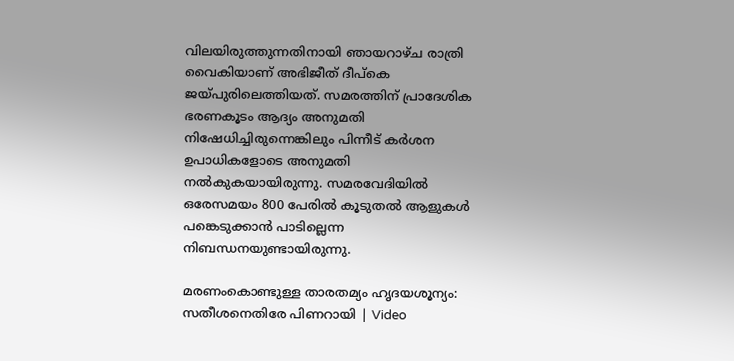വിലയിരുത്തുന്നതിനായി ഞായറാഴ്ച രാത്രി വൈകിയാണ് അഭിജീത് ദീപ്കെ ജയ്പുരിലെത്തിയത്. സമരത്തിന് പ്രാദേശിക ഭരണകൂടം ആദ്യം അനുമതി നിഷേധിച്ചിരുന്നെങ്കിലും പിന്നീട് കർശന ഉപാധികളോടെ അനുമതി നൽകുകയായിരുന്നു. സമരവേദിയിൽ ഒരേസമയം 800 പേരിൽ കൂടുതൽ ആളുകൾ പങ്കെടുക്കാൻ പാടില്ലെന്ന നിബന്ധനയുണ്ടായിരുന്നു.

മരണംകൊണ്ടുള്ള താരതമ്യം ഹൃദ‍യശൂന്യം: സതീശനെതിരേ പിണറായി | Video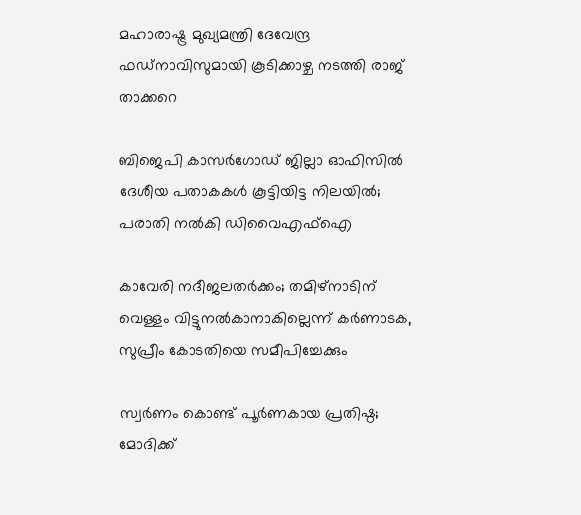മഹാരാഷ്ട്ര മുഖ്യമന്ത്രി ദേവേന്ദ്ര ഫഡ്നാവിസുമായി കൂടിക്കാഴ്ച നടത്തി രാജ് താക്കറെ

ബിജെപി കാസർഗോഡ് ജില്ലാ ഓഫിസിൽ ദേശീയ പതാകകൾ കൂട്ടിയിട്ട നിലയിൽ; പരാതി നൽകി ഡിവൈഎഫ്ഐ

കാവേരി നദീജലതർക്കം; തമിഴ്നാടിന് വെള്ളം വിട്ടുനൽകാനാകില്ലെന്ന് കർണാടക, സുപ്രീം കോടതിയെ സമീപിച്ചേക്കും

സ്വർണം കൊണ്ട് പൂർണകായ പ്രതിഷ്ഠ; മോദിക്ക്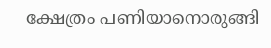ക്ഷേത്രം പണിയാനൊരുങ്ങി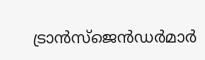ട്രാൻസ്ജെൻഡർമാർ